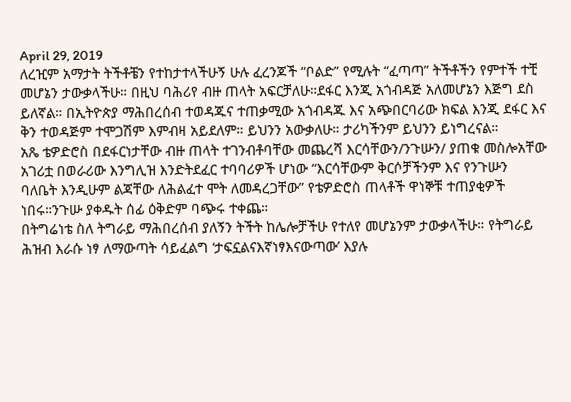April 29, 2019
ለረዢም አማታት ትችቶቼን የተከታተላችሁኝ ሁሉ ፈረንጆች “ቦልድ” የሚሉት “ፈጣጣ” ትችቶችን የምተች ተቺ መሆኔን ታውቃላችሁ። በዚህ ባሕሪየ ብዙ ጠላት አፍርቻለሁ።ደፋር እንጂ አጎብዳጅ አለመሆኔን እጅግ ደስ ይለኛል። በኢትዮጵያ ማሕበረሰብ ተወዳጁና ተጠቃሚው አጎብዳጁ እና አጭበርባሪው ክፍል እንጂ ደፋር እና ቅን ተወዳጅም ተሞጋሽም እምብዛ አይደለም። ይህንን አውቃለሁ። ታሪካችንም ይህንን ይነግረናል።
አጼ ቴዎድሮስ በደፋርነታቸው ብዙ ጠላት ተገንብቶባቸው መጨረሻ እርሳቸውን/ንጉሡን/ ያጠቁ መስሎአቸው አገሪቷ በወራሪው እንግሊዝ እንድትደፈር ተባባሪዎች ሆነው “እርሳቸውም ቅርሶቻችንም እና የንጉሡን ባለቤት እንዲሁም ልጃቸው ለሕልፈተ ሞት ለመዳረጋቸው” የቴዎድሮስ ጠላቶች ዋነኞቹ ተጠያቂዎች ነበሩ።ንጉሡ ያቀዱት ሰፊ ዕቅድም ባጭሩ ተቀጨ።
በትግሬነቴ ስለ ትግራይ ማሕበረሰብ ያለኝን ትችት ከሌሎቻችሁ የተለየ መሆኔንም ታውቃላችሁ። የትግራይ ሕዝብ እራሱ ነፃ ለማውጣት ሳይፈልግ ‘ታፍኗልናእኛነፃእናውጣው’ እያሉ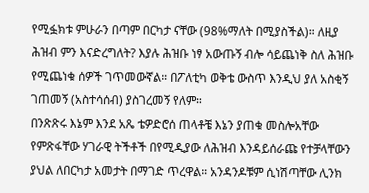የሚፏክቱ ምሁራን በጣም በርካታ ናቸው (98%ማለት በሚያስችል)። ለዚያ ሕዝብ ምን እናድረግለት? እያሉ ሕዝቡ ነፃ አውጡኝ ብሎ ሳይጨነቅ ስለ ሕዝቡ የሚጨነቁ ሰዎች ገጥመውኛል። በፖለቲካ ወቅቴ ውስጥ እንዲህ ያለ አስቂኝ ገጠመኝ (አስተሳሰብ) ያስገረመኝ የለም።
በንጽጽሩ እኔም እንደ አጼ ቴዎድሮሰ ጠላቶቼ እኔን ያጠቁ መስሎአቸው የምጽፋቸው ሃገራዊ ትችቶች በየሚዲያው ለሕዝብ እንዳይሰራጩ የተቻላቸውን ያህል ለበርካታ አመታት በማገድ ጥረዋል። አንዳንዶቹም ሲነሽጣቸው ሊንክ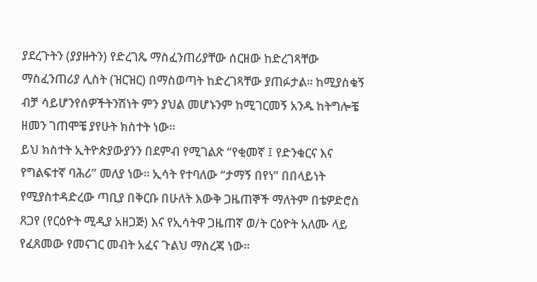ያደረጉትን (ያያዙትን) የድረገጼ ማስፈንጠሪያቸው ሰርዘው ከድረገጻቸው ማስፈንጠሪያ ሊስት (ዝርዝር) በማስወጣት ከድረገጻቸው ያጠፉታል። ከሚያስቁኝ ብቻ ሳይሆንየሰዎችትንሽነት ምን ያህል መሆኑንም ከሚገርመኝ አንዱ ከትግሎቼ ዘመን ገጠሞቼ ያየሁት ክስተት ነው።
ይህ ክስተት ኢትዮጵያውያንን በደምብ የሚገልጽ “የቂመኛ ፤ የድንቁርና እና የግልፍተኛ ባሕሪ” መለያ ነው። ኢሳት የተባለው “ታማኝ በየነ” በበላይነት የሚያስተዳድረው ጣቢያ በቅርቡ በሁለት እውቅ ጋዜጠኞች ማለትም በቴዎድሮስ ጸጋየ (የርዕዮት ሚዲያ አዘጋጅ) እና የኢሳትዋ ጋዜጠኛ ወ/ት ርዕዮት አለሙ ላይ የፈጸመው የመናገር መብት አፈና ጉልህ ማስረጃ ነው።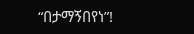“በታማኝበየነ”!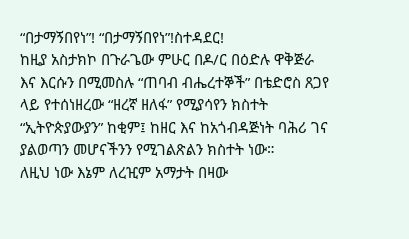“በታማኝበየነ”! “በታማኝበየነ”!ስተዳደር!
ከዚያ አስታክኮ በጉራጌው ምሁር በዶ/ር በዕድሉ ዋቅጅራ እና እርሱን በሚመስሉ “ጠባብ ብሔረተኞች” በቴድሮስ ጸጋየ ላይ የተሰነዘረው “ዘረኛ ዘለፋ” የሚያሳየን ክስተት “ኢትዮጵያውያን” ከቂም፤ ከዘር እና ከአጎብዳጅነት ባሕሪ ገና ያልወጣን መሆናችንን የሚገልጽልን ክስተት ነው።
ለዚህ ነው እኔም ለረዢም አማታት በዛው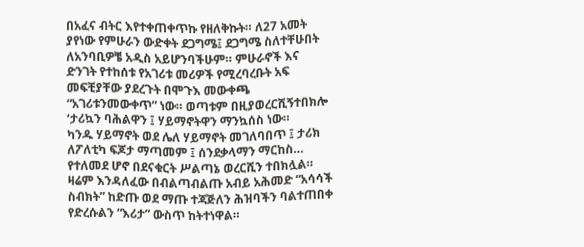በአፈና ብትር እየተቀጠቀጥኩ የዘለቅኩት። ለ27 አመት ያየነው የምሁራን ውድቀት ደጋግሜ፤ ደጋግሜ ስለተቸሁበት ለአንባቢዎቼ አዲስ አይሆንባችሁም። ምሁራኖች እና ድንገት የተከሰቱ የአገሪቱ መሪዎች የሚረባረቡት አፍ መፍቺያቸው ያደረጉት በሞጉእ መውቀጫ “አገሪቱንመውቀጥ” ነው። ወጣቱም በዚያወረርሺኝተበክሎ ‘ታሪኳን ባሕልዋን ፤ ሃይማኖትዋን ማንኳሰስ ነው።
ካንዱ ሃይማኖት ወደ ሌለ ሃይማኖት መገለባበጥ ፤ ታሪክ ለፖለቲካ ፍጆታ ማጣመም ፤ ሰንደቃላማን ማርከስ… የተለመደ ሆኖ በደናቁርት ሥልጣኔ ወረርሺን ተበክሏል።
ዛሬም እንዳለፈው በብልጣብልጡ አብይ አሕመድ “አሳሳች ስብክት” ከድጡ ወደ ማጡ ተጃጅለን ሕዝባችን ባልተጠበቀ የድረሱልን “እሪታ” ውስጥ ከትተነዋል።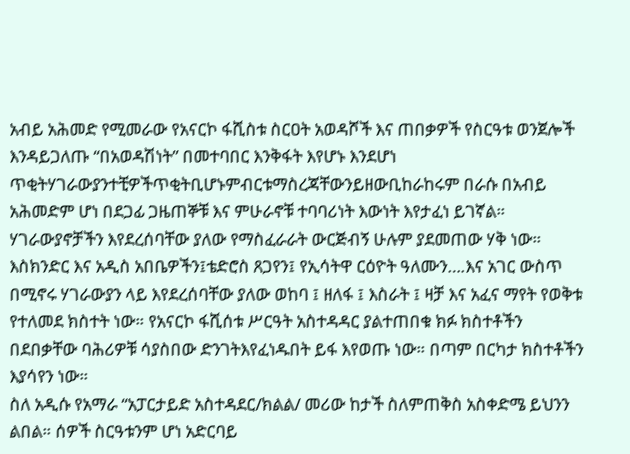አብይ አሕመድ የሚመራው የአናርኮ ፋሺስቱ ስርዐት አወዳሾች እና ጠበቃዎች የስርዓቱ ወንጀሎች እንዳይጋለጡ “በአወዳሽነት” በመተባበር እንቅፋት እየሆኑ እንደሆነ ጥቂትሃገራውያንተቺዎችጥቂትቢሆኑምብርቱማስረጃቸውንይዘውቢከራከሩም በራሱ በአብይ አሕመድም ሆነ በደጋፊ ጋዜጠኞቹ እና ምሁራኖቹ ተባባሪነት እውነት እየታፈነ ይገኛል።
ሃገራውያኖቻችን እየደረሰባቸው ያለው የማስፈራራት ውርጅብኝ ሁሉም ያደመጠው ሃቅ ነው። እስክንድር እና አዲስ አበቤዎችን፤ቴድሮስ ጸጋየን፤ የኢሳትዋ ርዕዮት ዓለሙን….እና አገር ውስጥ በሚኖሩ ሃገራውያን ላይ እየደረሰባቸው ያለው ወከባ ፤ ዘለፋ ፤ እስራት ፤ ዛቻ እና አፈና ማየት የወቅቱ የተለመደ ክስተት ነው። የአናርኮ ፋሺሰቱ ሥርዓት አስተዳዳር ያልተጠበቁ ክፉ ክስተቶችን በደበቃቸው ባሕሪዎቹ ሳያስበው ድንገትእየፈነዱበት ይፋ እየወጡ ነው። በጣም በርካታ ክስተቶችን እያሳየን ነው።
ስለ አዲሱ የአማራ “አፓርታይድ አስተዳደር/ክልል/ መሪው ከታች ስለምጠቅስ አስቀድሜ ይህንን ልበል። ሰዎች ስርዓቱንም ሆነ አድርባይ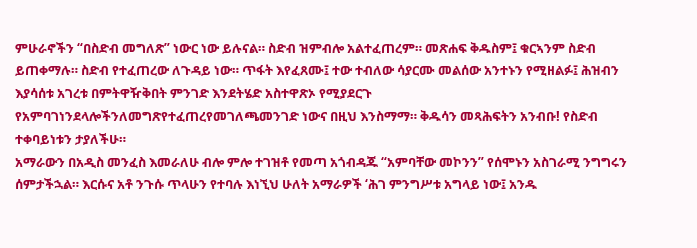ምሁራኖችን “በስድብ መግለጽ” ነውር ነው ይሉናል። ስድብ ዝምብሎ አልተፈጠረም። መጽሐፍ ቅዱስም፤ ቁርኣንም ስድብ ይጠቀማሉ። ስድብ የተፈጠረው ለጉዳይ ነው። ጥፋት እየፈጸሙ፤ ተው ተብለው ሳያርሙ መልሰው አንተኑን የሚዘልፉ፤ ሕዝብን እያሳሰቱ አገረቱ በምትዋዥቅበት ምንገድ እንደትሄድ አስተዋጽኦ የሚያደርጉ የአምባገነንደላሎችንለመግጽየተፈጠረየመገለጫመንገድ ነውና በዚህ እንስማማ። ቅዱሳን መጻሕፍትን አንብቡ! የስድብ ተቀባይነቱን ታያለችሁ።
አማራውን በአዲስ መንፈስ እመራለሁ ብሎ ምሎ ተገዝቶ የመጣ አጎብዳጁ “አምባቸው መኮንን” የሰሞኑን አስገራሚ ንግግሩን ሰምታችኋል። እርሱና አቶ ንጉሱ ጥላሁን የተባሉ እነኚህ ሁለት አማራዎች ‘ሕገ ምንግሥቱ አግላይ ነው፤ አንዱ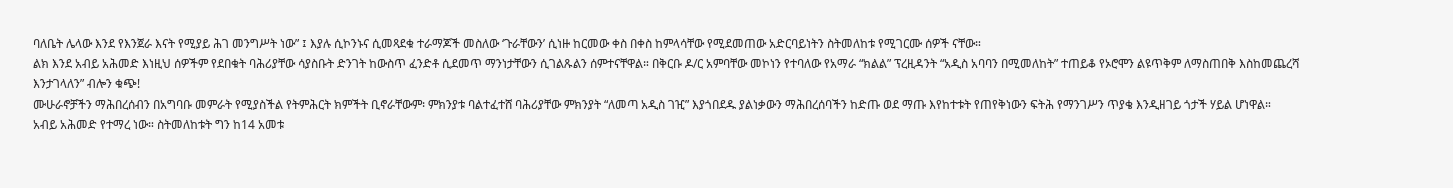ባለቤት ሌላው እንደ የእንጀራ እናት የሚያይ ሕገ መንግሥት ነው” ፤ እያሉ ሲኮንኑና ሲመጻደቁ ተራማጆች መስለው ‘ጉራቸውን’ ሲነዙ ከርመው ቀስ በቀስ ከምላሳቸው የሚደመጠው አድርባይነትን ስትመለከቱ የሚገርሙ ሰዎች ናቸው።
ልክ እንደ አብይ አሕመድ እነዚህ ሰዎችም የደበቁት ባሕሪያቸው ሳያስቡት ድንገት ከውስጥ ፈንድቶ ሲደመጥ ማንነታቸውን ሲገልጹልን ሰምተናቸዋል። በቅርቡ ዶ/ር አምባቸው መኮነን የተባለው የአማራ “ክልል” ፕረዚዳንት “አዲስ አባባን በሚመለከት” ተጠይቆ የኦሮሞን ልዩጥቅም ለማስጠበቅ እስከመጨረሻ እንታገላለን” ብሎን ቁጭ!
ሙሁራኖቻችን ማሕበረሰብን በአግባቡ መምራት የሚያስችል የትምሕርት ክምችት ቢኖራቸውም፡ ምክንያቱ ባልተፈተሸ ባሕሪያቸው ምክንያት “ለመጣ አዲስ ገዢ” እያጎበደዱ ያልነቃውን ማሕበረሰባችን ከድጡ ወደ ማጡ እየከተቱት የጠየቅነውን ፍትሕ የማንገሥን ጥያቄ እንዲዘገይ ጎታች ሃይል ሆነዋል።
አብይ አሕመድ የተማረ ነው። ስትመለከቱት ግን ከ14 አመቱ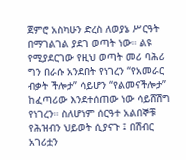ጀምሮ አስካሁን ድረስ ለወያኔ ሥርዓት በማገልገል ያደገ ወጣት ነው። ልዩ የሚያደርገው የዚህ ወጣት መሪ ባሕሪ ግን በራሱ አንደበት የነገረን “የአመራር ብቃት ችሎታ” ሳይሆን “የልመናችሎታ” ከፈጣሪው እንደተሰጠው ነው ሳይሸሽግ የነገረን። ስለሆነም ሰርዓተ አልበኞቹ የሕዝብን ህይወት ሲያናጉ ፤ በሽብር አገሪቷን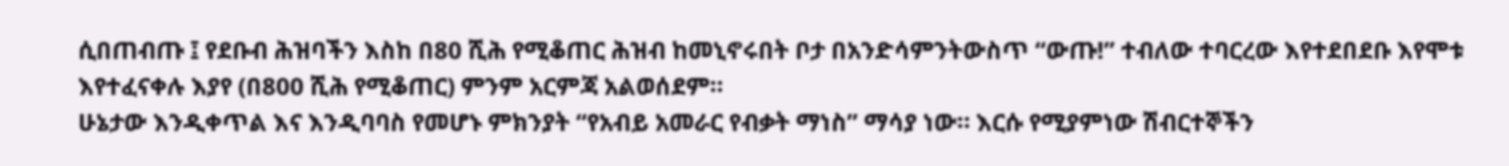ሲበጠብጡ ፤ የደቡብ ሕዝባችን እስከ በ80 ሺሕ የሚቆጠር ሕዝብ ከመኒኖሩበት ቦታ በአንድሳምንትውስጥ “ውጡ!” ተብለው ተባርረው እየተደበደቡ እየሞቱ እየተፈናቀሉ እያየ (በ800 ሺሕ የሚቆጠር) ምንም አርምጃ አልወሰደም።
ሁኔታው እንዲቀጥል እና እንዲባባስ የመሆኑ ምክንያት “የአብይ አመራር የብቃት ማነስ” ማሳያ ነው። እርሱ የሚያምነው ሽብርተኞችን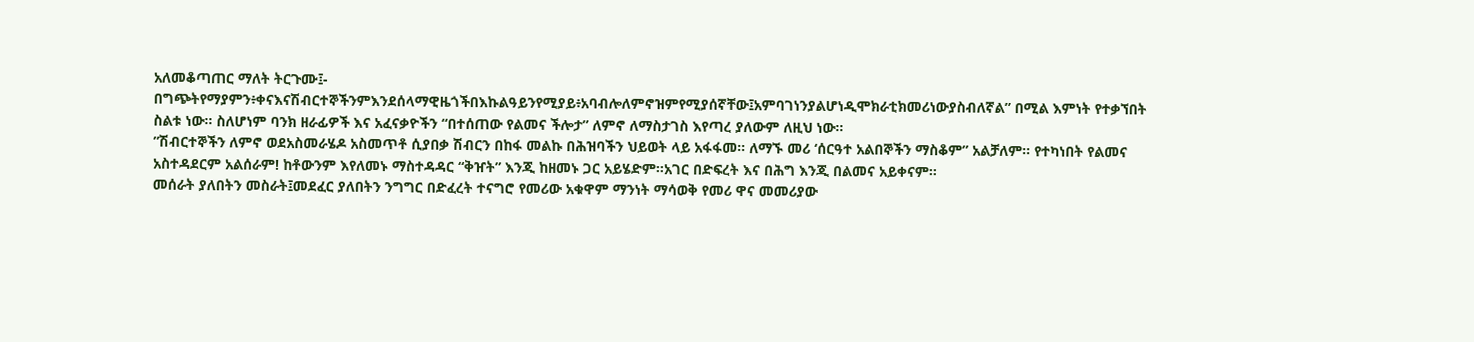አለመቆጣጠር ማለት ትርጉሙ፤-
በግጭትየማያምን፥ቀናእናሽብርተኞችንምእንደሰላማዊዜጎችበእኩልዓይንየሚያይ፥አባብሎለምኖዝምየሚያሰኛቸው፤አምባገነንያልሆነዲሞክራቲክመሪነውያስብለኛል” በሚል እምነት የተቃኘበት ስልቱ ነው። ስለሆነም ባንክ ዘራፊዎች እና አፈናቃዮችን “በተሰጠው የልመና ችሎታ” ለምኖ ለማስታገስ እየጣረ ያለውም ለዚህ ነው።
”ሽብርተኞችን ለምኖ ወደአስመራሄዶ አስመጥቶ ሲያበቃ ሽብርን በከፋ መልኩ በሕዝባችን ህይወት ላይ አፋፋመ። ለማኙ መሪ ‘ሰርዓተ አልበኞችን ማስቆም” አልቻለም። የተካነበት የልመና አስተዳደርም አልሰራም! ከቶውንም እየለመኑ ማስተዳዳር “ቅዠት” እንጂ ከዘመኑ ጋር አይሄድም።አገር በድፍረት እና በሕግ እንጂ በልመና አይቀናም።
መሰራት ያለበትን መስራት፤መደፈር ያለበትን ንግግር በድፈረት ተናግሮ የመሪው አቁዋም ማንነት ማሳወቅ የመሪ ዋና መመሪያው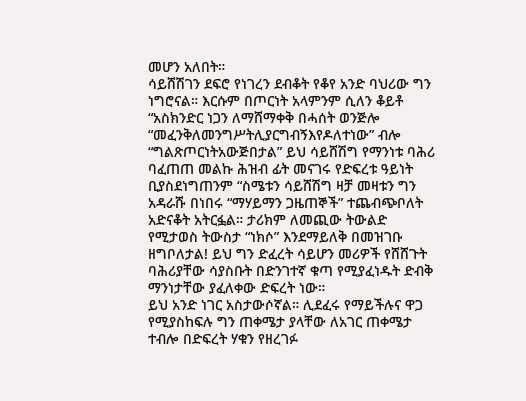መሆን አለበት።
ሳይሸሽገን ደፍሮ የነገረን ደብቆት የቆየ አንድ ባህሪው ግን ነግሮናል። እርሱም በጦርነት አላምንም ሲለን ቆይቶ “አስክንድር ነጋን ለማሸማቀቅ በሓሰት ወንጅሎ “መፈንቅለመንግሥትሊያርግብኝእየዶለተነው” ብሎ “ግልጽጦርነትአውጅበታል” ይህ ሳይሸሽግ የማንነቱ ባሕሪ ባፈጠጠ መልኩ ሕዝብ ፊት መናገሩ የድፍረቱ ዓይነት ቢያስደነግጠንም “ስሜቱን ሳይሸሽግ ዛቻ መዛቱን ግን አዳራሹ በነበሩ “ማሃይማን ጋዜጠኞች” ተጨብጭቦለት አድናቆት አትርፏል። ታሪክም ለመጪው ትውልድ የሚታወስ ትውስታ “ነክሶ” እንደማይለቅ በመዝገቡ ዘግቦለታል! ይህ ግን ድፈረት ሳይሆን መሪዎች የሸሸጉት ባሕሪያቸው ሳያስቡት በድንገተኛ ቁጣ የሚያፈነዱት ድብቅ ማንነታቸው ያፈለቀው ድፍረት ነው።
ይህ አንድ ነገር አስታውሶኛል። ሊደፈሩ የማይችሉና ዋጋ የሚያስከፍሉ ግን ጠቀሜታ ያላቸው ለአገር ጠቀሜታ ተብሎ በድፍረት ሃቁን የዘረገፉ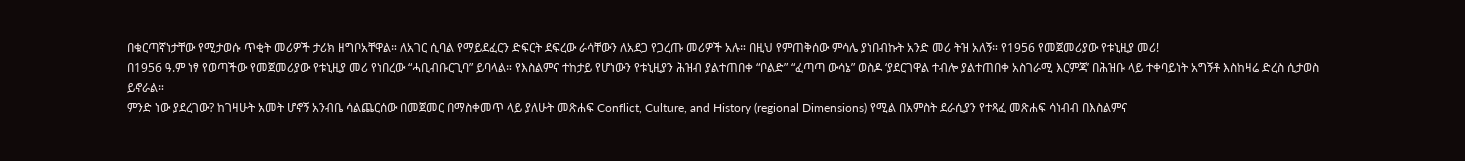በቁርጣኛነታቸው የሚታወሱ ጥቂት መሪዎች ታሪክ ዘግቦአቸዋል። ለአገር ሲባል የማይደፈርን ድፍርት ደፍረው ራሳቸውን ለአደጋ የጋረጡ መሪዎች አሉ። በዚህ የምጠቅሰው ምሳሌ ያነበብኩት አንድ መሪ ትዝ አለኝ። የ1956 የመጀመሪያው የቱኒዚያ መሪ!
በ1956 ዓ.ም ነፃ የወጣችው የመጀመሪያው የቱኒዚያ መሪ የነበረው “ሓቢብቡርጊባ” ይባላል። የእስልምና ተከታይ የሆነውን የቱኒዚያን ሕዝብ ያልተጠበቀ “ቦልድ” “ፈጣጣ ውሳኔ” ወስዶ ‘ያደርገዋል ተብሎ ያልተጠበቀ አስገራሚ እርምጃ’ በሕዝቡ ላይ ተቀባይነት አግኝቶ እስከዛሬ ድረስ ሲታወስ ይኖራል።
ምንድ ነው ያደረገው? ከገዛሁት አመት ሆኖኝ አንብቤ ሳልጨርሰው በመጀመር በማስቀመጥ ላይ ያለሁት መጽሐፍ Conflict, Culture, and History (regional Dimensions) የሚል በአምስት ደራሲያን የተጻፈ መጽሐፍ ሳነብብ በእስልምና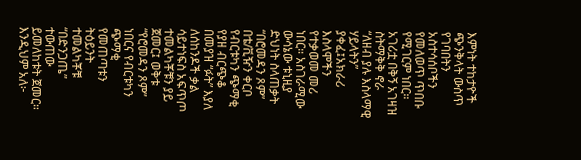እምነት ተከታዮች ጭንቅላት ውስጥ የገባበትን አስተሳሰቦችን የመለወጥ ጥበቡ የሚገርም ነበር።
አገሪቷ በቅኝ አገዛዝ ስትማቅቅ ኖራ “ለዘብ ያሉ እስላማዊ ሃይላትን” ያቀፈ፤አክራሪ እስላሞችን የተቃወመ መሪ ነበር። አስገራሚው ውሳኔው ቱኒዚያ ድህነት ስላጠቃት “በሮመዳን ጾም” በቴ/ቪዥን ቀርቦ የብርቱካን ጭማቂ የያዘ ብርጭቆ በመያዝ “ፉት” እያለ ለሰከንዶች ቃል ሳይተነፍስ አፍጥጦ ተመልካቾቹን ያይ ጀመር፤ ወቅቱ “የሮመዳን ጾም” ነበርና የብርቱካን ጭማቂ የመጠጣቱን ትዕይንት ተመልካቾቹ “በድንጋጤ” ተውጠው ይመለከቱት ጀመር።
እንዲህም አለ፦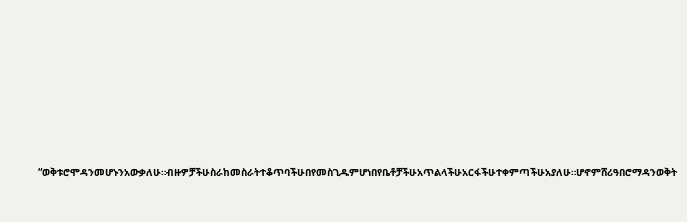“ወቅቱሮሞዳንመሆኑንአውቃለሁ።ብዙዎቻችሁስራከመስራትተቆጥባችሁበየመስጊዱምሆነበየቤቶቻችሁአጥልላችሁአርፋችሁተቀምጣችሁአያለሁ።ሆኖምሸሪዓበሮማዳንወቅት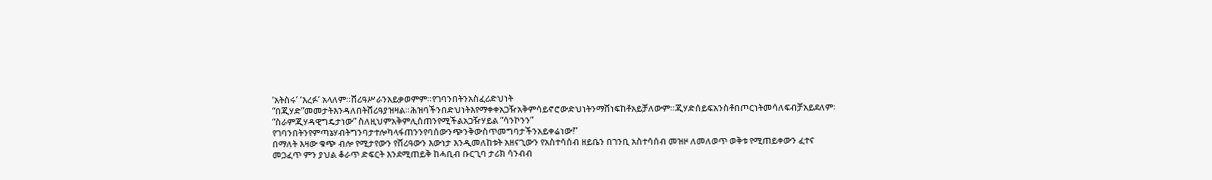‘አትስሩ’ ‘እረፉ’ አላለም።ሸሪዓሥራንአይቃወምም።የገባንበትንአስፈሪድህነት “በጂሃድ”መመታትእንዳለበትሸሪዓያዝዛል።ሕዝባችንበድህነትእየማቀቀአጋዥአቅምሳይኖሮውድህነትንማሸነፍከቶአይቻለውም።ጂሃድሰይፍአንስቶበጦርነትመሳለፍብቻአይደለም፡ “ስራምጂሃዳዊግዴታነው” ስለዚህምአቅምሊሰጠንየሚችልአጋዥሃይል “ሳንኮንን” የገባንበትንየምጣኔሃብትግንባታተሎካላፋጠንንየባሰውንጭንቅውስጥመግባታችንአይቀሬነው!”
በማለት እዛው ቁጭ ብሎ የሚታየውን የሸሪዓውን እውነታ እንዲመለከቱት አዘናጊውን የአስተሳሰብ ዘይቤን በገንቢ አስተሳሰብ መዝዞ ለመለወጥ ወቅቱ የሚጠይቀውን ፈተና መጋፈጥ ምን ያህል ቆራጥ ድፍርት እንደሚጠይቅ ከሓቢብ ቡርጊባ ታሪክ ሳንብብ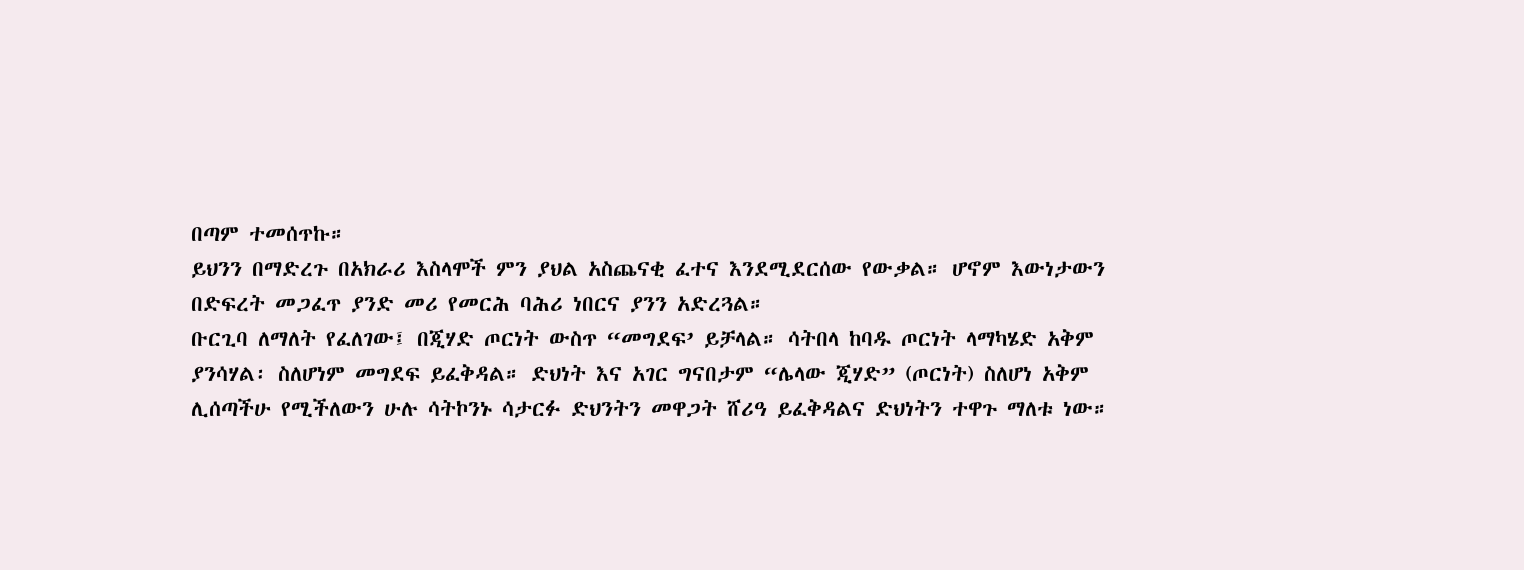በጣም ተመሰጥኩ።
ይህንን በማድረጉ በአክራሪ እስላሞች ምን ያህል አስጨናቂ ፈተና እንደሚደርሰው የውቃል። ሆኖም እውነታውን በድፍረት መጋፈጥ ያንድ መሪ የመርሕ ባሕሪ ነበርና ያንን አድረጓል።
ቡርጊባ ለማለት የፈለገው፤ በጂሃድ ጦርነት ውስጥ “መግደፍ’ ይቻላል። ሳትበላ ከባዱ ጦርነት ላማካሄድ አቅም ያንሳሃል፡ ስለሆነም መግደፍ ይፈቅዳል። ድህነት እና አገር ግናበታም “ሌላው ጂሃድ” (ጦርነት) ስለሆነ አቅም ሊሰጣችሁ የሚችለውን ሁሉ ሳትኮንኑ ሳታርፉ ድህንትን መዋጋት ሸሪዓ ይፈቅዳልና ድህነትን ተዋጉ ማለቱ ነው።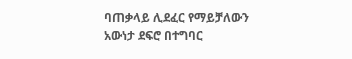ባጠቃላይ ሊደፈር የማይቻለውን አውነታ ደፍሮ በተግባር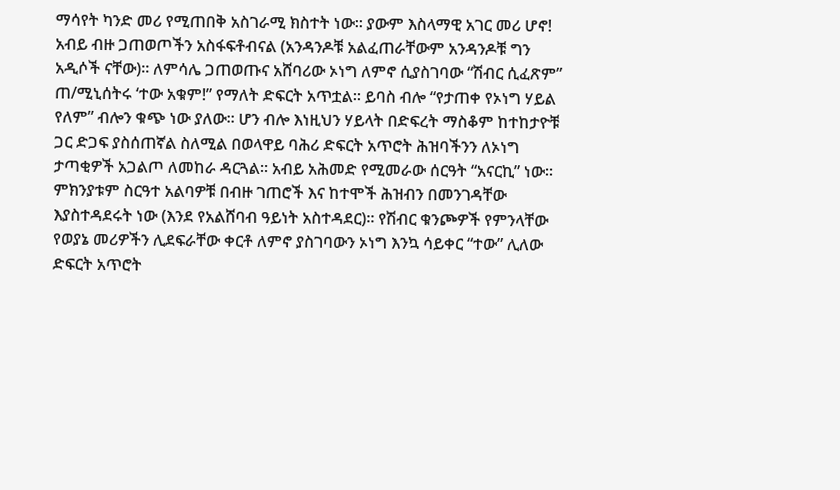ማሳየት ካንድ መሪ የሚጠበቅ አስገራሚ ክስተት ነው። ያውም እስላማዊ አገር መሪ ሆኖ!
አብይ ብዙ ጋጠወጦችን አስፋፍቶብናል (አንዳንዶቹ አልፈጠራቸውም አንዳንዶቹ ግን አዲሶች ናቸው)። ለምሳሌ ጋጠወጡና አሸባሪው ኦነግ ለምኖ ሲያስገባው “ሽብር ሲፈጽም” ጠ/ሚኒሰትሩ ‘ተው አቁም!” የማለት ድፍርት አጥቷል። ይባስ ብሎ “የታጠቀ የኦነግ ሃይል የለም” ብሎን ቁጭ ነው ያለው። ሆን ብሎ እነዚህን ሃይላት በድፍረት ማስቆም ከተከታዮቹ ጋር ድጋፍ ያስሰጠኛል ስለሚል በወላዋይ ባሕሪ ድፍርት አጥሮት ሕዝባችንን ለኦነግ ታጣቂዎች አጋልጦ ለመከራ ዳርጓል። አብይ አሕመድ የሚመራው ሰርዓት “አናርኪ” ነው። ምክንያቱም ስርዓተ አልባዎቹ በብዙ ገጠሮች እና ከተሞች ሕዝብን በመንገዳቸው እያስተዳደሩት ነው (እንደ የአልሸባብ ዓይነት አስተዳደር)። የሽብር ቁንጮዎች የምንላቸው የወያኔ መሪዎችን ሊደፍራቸው ቀርቶ ለምኖ ያስገባውን ኦነግ እንኳ ሳይቀር “ተው” ሊለው ድፍርት አጥሮት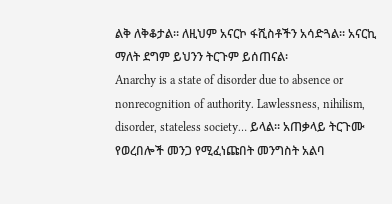ልቅ ለቅቆታል። ለዚህም አናርኮ ፋሺስቶችን አሳድጓል። አናርኪ ማለት ደግም ይህንን ትርጉም ይሰጠናል፡
Anarchy is a state of disorder due to absence or nonrecognition of authority. Lawlessness, nihilism, disorder, stateless society… ይላል። አጠቃላይ ትርጉሙ የወረበሎች መንጋ የሚፈነጩበት መንግስት አልባ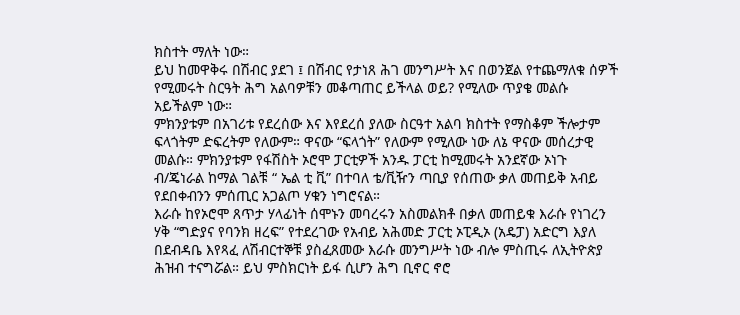ክስተት ማለት ነው።
ይህ ከመዋቅሩ በሽብር ያደገ ፤ በሽብር የታነጸ ሕገ መንግሥት እና በወንጀል የተጨማለቁ ሰዎች የሚመሩት ስርዓት ሕግ አልባዎቹን መቆጣጠር ይችላል ወይ? የሚለው ጥያቄ መልሱ አይችልም ነው።
ምክንያቱም በአገሪቱ የደረሰው እና እየደረሰ ያለው ስርዓተ አልባ ክስተት የማስቆም ችሎታም ፍላጎትም ድፍረትም የለውም። ዋናው “ፍላጎት” የለውም የሚለው ነው ለኔ ዋናው መሰረታዊ መልሱ። ምክንያቱም የፋሽስት ኦሮሞ ፓርቲዎች አንዱ ፓርቲ ከሚመሩት አንደኛው ኦነጉ ብ/ጄነራል ከማል ገልቹ “ ኤል ቲ ቪ” በተባለ ቴ/ቪዥን ጣቢያ የሰጠው ቃለ መጠይቅ አብይ የደበቀብንን ምሰጢር አጋልጦ ሃቁን ነግሮናል።
እራሱ ከየኦሮሞ ጸጥታ ሃላፊነት ሰሞኑን መባረሩን አስመልክቶ በቃለ መጠይቁ እራሱ የነገረን ሃቅ “ግድያና የባንክ ዘረፍ” የተደረገው የአብይ አሕመድ ፓርቲ ኦፒዲኦ (አዴፓ) አድርግ እያለ በደብዳቤ እየጻፈ ለሽብርተኞቹ ያስፈጸመው እራሱ መንግሥት ነው ብሎ ምስጢሩ ለኢትዮጵያ ሕዝብ ተናግሯል። ይህ ምስክርነት ይፋ ሲሆን ሕግ ቢኖር ኖሮ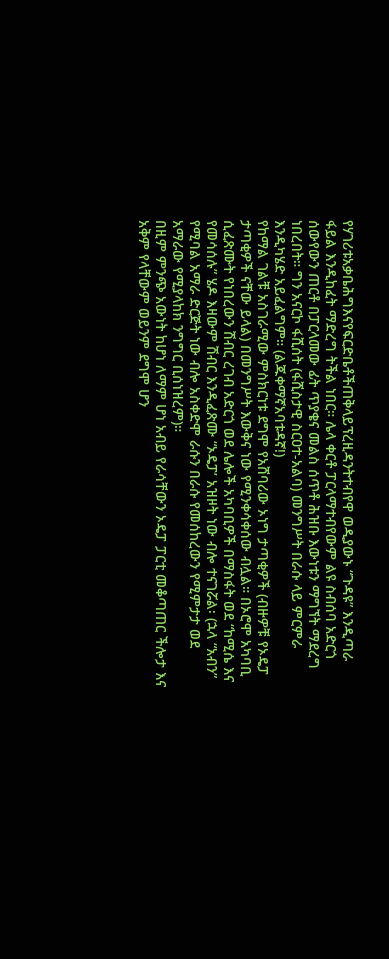የሃገሪቱአቃቤሕግእናየፍርድቤቶችጠቅላይፕረዚዳንትተብየዋ ወዲያውኑ “ጉዳዩ” እንዲጣራ ፋይል እንዲከፈት ማድረግ ትችል ነበር። ሌላ ቀርቶ ፓርላማተብየውም ልዩ ስብሰባ አድርጎ ሰውየውን ጠርቶ በፓርላመው ፊት ጥያቄና መልስ ሰጥቶ ሕዝቡ እውነቱን ማግኘት ማደረግ ነበረበት። ግን አናርኮ ፋሺሰት (ፋሺስታዊ ስርዐተ-አልባ) መንግሥት በራሱ ላይ ምርምራ እንዲካሄድ አይፈልግም። (ልጁቀማኛአባቱዳኛ!)
የከማል ገልቹ አስገራሚው ምስክርነቱ ደግሞ የአሸባሪው ኦነግ ታጣቂዎች (ብዙዎቹ የኦዴፓ ታጣቂዎች ናቸው ይላል) በመንግሥት እውቅና ነው የሚንቀሳቀሰው ብሏል። በኦሮሞ አካባቢ ሲፈጽሙት የነበረውን ሽብር ረገብ አድርጎ ወደ ሌሎች አካባቢዎች በማስፋት ወደ “ከሚሴ እና የመሳሰሉ” ሄዶ እዛውም ሽብር እንዲፈጽሙ “ኦዴፓ’ አዝዞት ነው ብሎ ተናገሯል፡ (ኋላ “አብን” የሚባል አማራ ድርጅት ነው ብሎ አስቀድሞ ራሱን በራሱ የመሰከረውን የሚምታታ ወደ አማራው የሚያላከክ ንግግር ቢሰነዝረም)።
በዚም ምንጭ አውነት ከሆነ ለማም ሆነ አብይ የራሳቸውን ኦዴፓ ፓርቲ መቆጣጠር ችሎታ እና አቅም የላቸውም ወይንም ደግሞ ሆን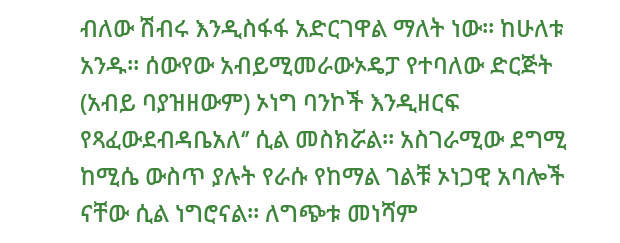ብለው ሽብሩ እንዲስፋፋ አድርገዋል ማለት ነው። ከሁለቱ አንዱ። ሰውየው አብይሚመራውኦዴፓ የተባለው ድርጅት (አብይ ባያዝዘውም) ኦነግ ባንኮች እንዲዘርፍ የጻፈውደብዳቤአለ‘’ ሲል መስክሯል። አስገራሚው ደግሚ ከሚሴ ውስጥ ያሉት የራሱ የከማል ገልቹ ኦነጋዊ አባሎች ናቸው ሲል ነግሮናል። ለግጭቱ መነሻም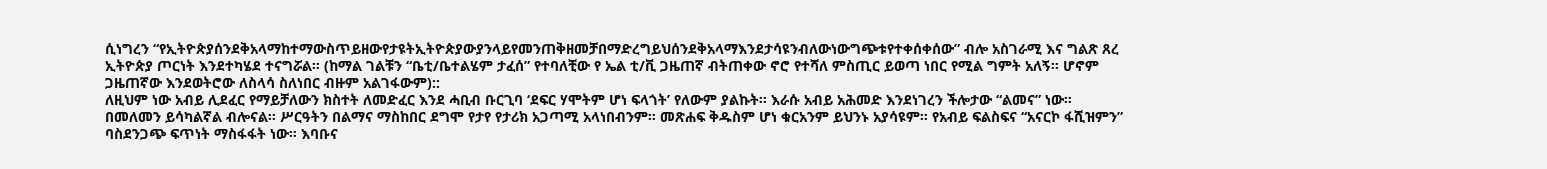ሲነግረን “የኢትዮጵያሰንደቅአላማከተማውስጥይዘውየታዩትኢትዮጵያውያንላይየመንጠቅዘመቻበማድረግይህሰንደቅአላማእንደታሳዩንብለውነውግጭቱየተቀሰቀሰው” ብሎ አስገራሚ እና ግልጽ ጸረ ኢትዮጵያ ጦርነት እንደተካሄደ ተናግሯል። (ከማል ገልቹን “ቤቲ/ቤተልሄም ታፈሰ” የተባለቺው የ ኤል ቲ/ቪ ጋዜጠኛ ብትጠቀው ኖሮ የተሻለ ምስጢር ይወጣ ነበር የሚል ግምት አለኝ። ሆኖም ጋዜጠኛው እንደወትሮው ለስላሳ ስለነበር ብዙም አልገፋውም)::
ለዚህም ነው አብይ ሊደፈር የማይቻለውን ክስተት ለመድፈር እንደ ሓቢብ ቡርጊባ ‘ደፍር ሃሞትም ሆነ ፍላጎት’ የለውም ያልኩት። እራሱ አብይ አሕመድ እንደነገረን ችሎታው “ልመና” ነው። በመለመን ይሳካልኛል ብሎናል። ሥርዓትን በልማና ማስከበር ደግሞ የታየ የታሪክ አጋጣሚ አላነበብንም። መጽሐፍ ቅዱስም ሆነ ቁርአንም ይህንኑ አያሳዩም። የአብይ ፍልስፍና “አናርኮ ፋሺዝምን” ባስደንጋጭ ፍጥነት ማስፋፋት ነው። እባቡና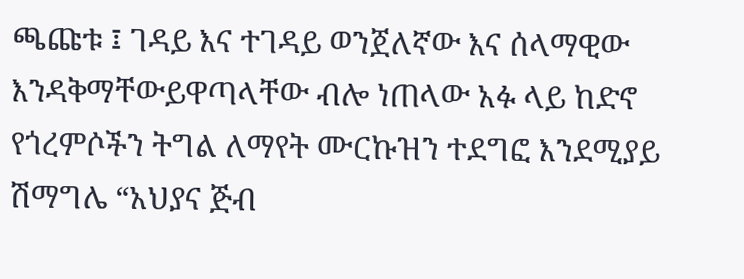ጫጩቱ ፤ ገዳይ እና ተገዳይ ወንጀለኛው እና ሰላማዊው እንዳቅማቸውይዋጣላቸው ብሎ ነጠላው አፉ ላይ ከድኖ የጎረምሶችን ትግል ለማየት ሙርኩዝን ተደግፎ እንደሚያይ ሽማግሌ “አህያና ጅብ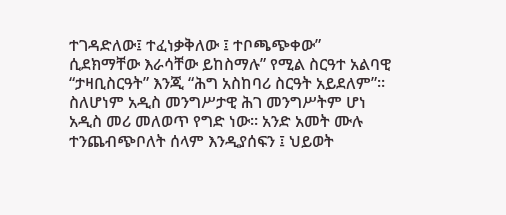ተገዳድለው፤ ተፈነቃቅለው ፤ ተቦጫጭቀው” ሲደክማቸው እራሳቸው ይከስማሉ” የሚል ስርዓተ አልባዊ “ታዛቢስርዓት” እንጂ “ሕግ አስከባሪ ስርዓት አይደለም”።
ስለሆነም አዲስ መንግሥታዊ ሕገ መንግሥትም ሆነ አዲስ መሪ መለወጥ የግድ ነው። አንድ አመት ሙሉ ተንጨብጭቦለት ሰላም እንዲያሰፍን ፤ ህይወት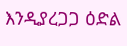እንዲያረጋጋ ዕድል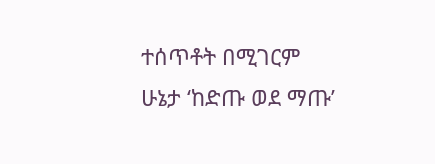ተሰጥቶት በሚገርም ሁኔታ ‘ከድጡ ወደ ማጡ’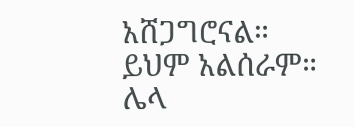አሸጋግሮናል። ይህም አልሰራም። ሌላ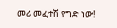መሪ መፈተሽ የግድ ነው!